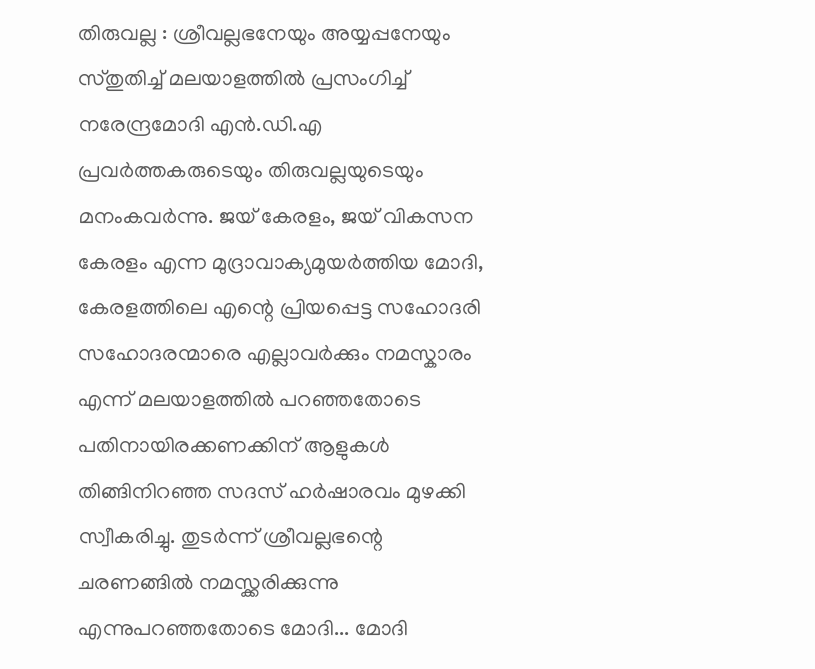തിരുവല്ല : ശ്രീവല്ലഭനേയും അയ്യപ്പനേയും സ്തുതിച്ച് മലയാളത്തിൽ പ്രസംഗിച്ച് നരേന്ദ്രമോദി എൻ.ഡി.എ പ്രവർത്തകരുടെയും തിരുവല്ലയുടെയും മനംകവർന്നു. ജയ് കേരളം, ജയ് വികസന കേരളം എന്ന മുദ്രാവാക്യമുയർത്തിയ മോദി, കേരളത്തിലെ എന്റെ പ്രിയപ്പെട്ട സഹോദരി സഹോദരന്മാരെ എല്ലാവർക്കും നമസ്കാരം എന്ന് മലയാളത്തിൽ പറഞ്ഞതോടെ പതിനായിരക്കണക്കിന് ആളുകൾ തിങ്ങിനിറഞ്ഞ സദസ് ഹർഷാരവം മുഴക്കി സ്വീകരിച്ചു. തുടർന്ന് ശ്രീവല്ലഭന്റെ ചരണങ്ങിൽ നമസ്ക്കരിക്കുന്നു എന്നുപറഞ്ഞതോടെ മോദി... മോദി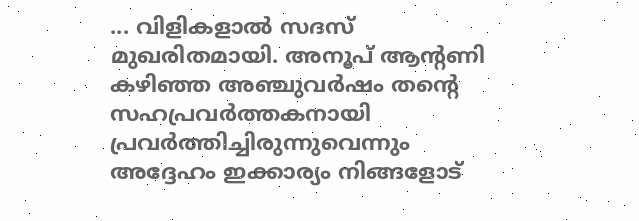... വിളികളാൽ സദസ് മുഖരിതമായി. അനൂപ് ആന്റണി കഴിഞ്ഞ അഞ്ചുവർഷം തന്റെ സഹപ്രവർത്തകനായി പ്രവർത്തിച്ചിരുന്നുവെന്നും അദ്ദേഹം ഇക്കാര്യം നിങ്ങളോട്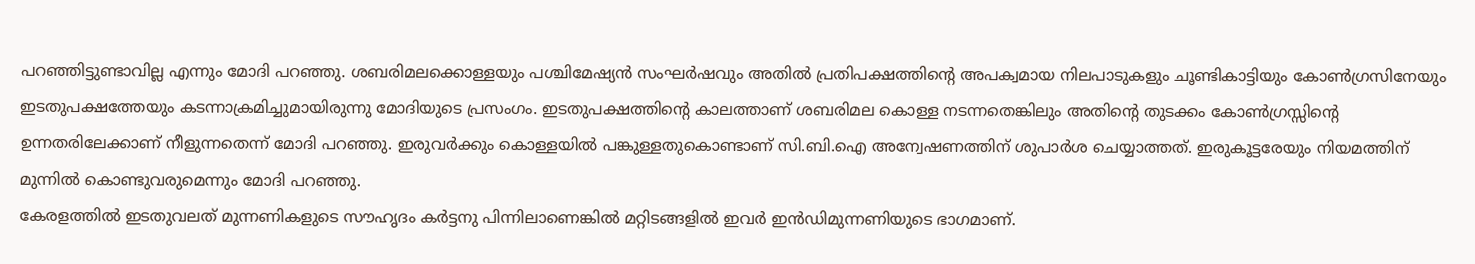പറഞ്ഞിട്ടുണ്ടാവില്ല എന്നും മോദി പറഞ്ഞു. ശബരിമലക്കൊള്ളയും പശ്ചിമേഷ്യൻ സംഘർഷവും അതിൽ പ്രതിപക്ഷത്തിന്റെ അപക്വമായ നിലപാടുകളും ചൂണ്ടികാട്ടിയും കോൺഗ്രസിനേയും ഇടതുപക്ഷത്തേയും കടന്നാക്രമിച്ചുമായിരുന്നു മോദിയുടെ പ്രസംഗം. ഇടതുപക്ഷത്തിന്റെ കാലത്താണ് ശബരിമല കൊള്ള നടന്നതെങ്കിലും അതിന്റെ തുടക്കം കോൺഗ്രസ്സിന്റെ ഉന്നതരിലേക്കാണ് നീളുന്നതെന്ന് മോദി പറഞ്ഞു. ഇരുവർക്കും കൊള്ളയിൽ പങ്കുള്ളതുകൊണ്ടാണ് സി.ബി.ഐ അന്വേഷണത്തിന് ശുപാർശ ചെയ്യാത്തത്. ഇരുകൂട്ടരേയും നിയമത്തിന് മുന്നിൽ കൊണ്ടുവരുമെന്നും മോദി പറഞ്ഞു.
കേരളത്തിൽ ഇടതുവലത് മുന്നണികളുടെ സൗഹൃദം കർട്ടനു പിന്നിലാണെങ്കിൽ മറ്റിടങ്ങളിൽ ഇവർ ഇൻഡിമുന്നണിയുടെ ഭാഗമാണ്.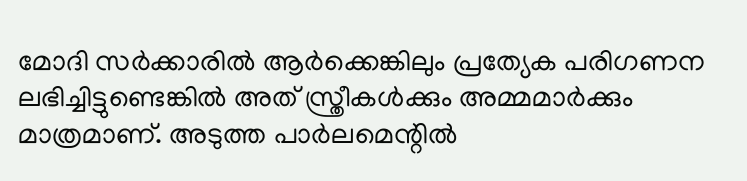മോദി സർക്കാരിൽ ആർക്കെങ്കിലും പ്രത്യേക പരിഗണന ലഭിച്ചിട്ടുണ്ടെങ്കിൽ അത് സ്ത്രീകൾക്കും അമ്മമാർക്കും മാത്രമാണ്. അടുത്ത പാർലമെന്റിൽ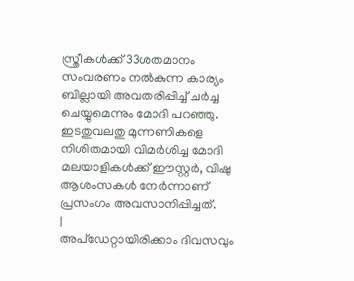സ്ത്രീകൾക്ക് 33ശതമാനം സംവരണം നൽകുന്ന കാര്യം ബില്ലായി അവതരിപ്പിച്ച് ചർച്ച ചെയ്യുമെന്നും മോദി പറഞ്ഞു. ഇടതുവലതു മുന്നണികളെ നിശിതമായി വിമർശിച്ച മോദി മലയാളികൾക്ക് ഈസ്റ്റർ, വിഷു ആശംസകൾ നേർന്നാണ് പ്രസംഗം അവസാനിപ്പിച്ചത്.
|
അപ്ഡേറ്റായിരിക്കാം ദിവസവും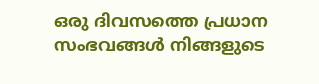ഒരു ദിവസത്തെ പ്രധാന സംഭവങ്ങൾ നിങ്ങളുടെ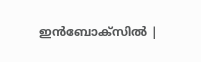ഇൻബോക്സിൽ |